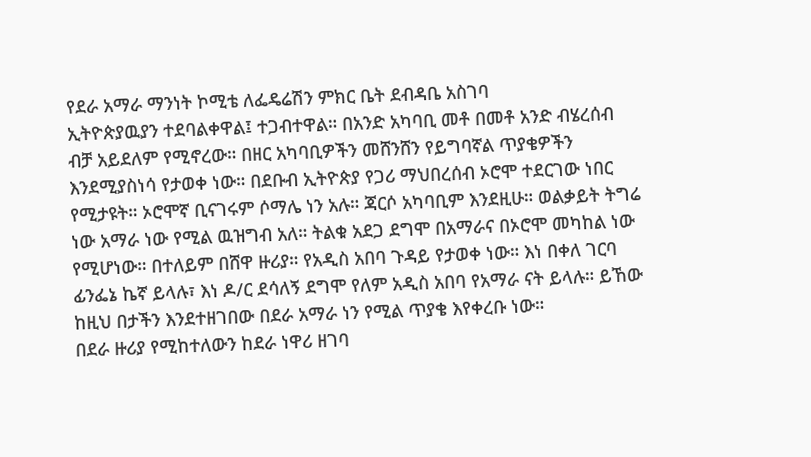የደራ አማራ ማንነት ኮሚቴ ለፌዴሬሽን ምክር ቤት ደብዳቤ አስገባ
ኢትዮጵያዉያን ተደባልቀዋል፤ ተጋብተዋል። በአንድ አካባቢ መቶ በመቶ አንድ ብሄረሰብ ብቻ አይደለም የሚኖረው። በዘር አካባቢዎችን መሸንሸን የይግባኛል ጥያቄዎችን እንደሚያስነሳ የታወቀ ነው። በደቡብ ኢትዮጵያ የጋሪ ማህበረሰብ ኦሮሞ ተደርገው ነበር የሚታዩት። ኦሮሞኛ ቢናገሩም ሶማሌ ነን አሉ። ጃርሶ አካባቢም እንደዚሁ። ወልቃይት ትግሬ ነው አማራ ነው የሚል ዉዝግብ አለ። ትልቁ አደጋ ደግሞ በአማራና በኦሮሞ መካከል ነው የሚሆነው። በተለይም በሸዋ ዙሪያ። የአዲስ አበባ ጉዳይ የታወቀ ነው። እነ በቀለ ገርባ ፊንፌኔ ኬኛ ይላሉ፣ እነ ዶ/ር ደሳለኝ ደግሞ የለም አዲስ አበባ የአማራ ናት ይላሉ። ይኸው ከዚህ በታችን እንደተዘገበው በደራ አማራ ነን የሚል ጥያቄ እየቀረቡ ነው።
በደራ ዙሪያ የሚከተለውን ከደራ ነዋሪ ዘገባ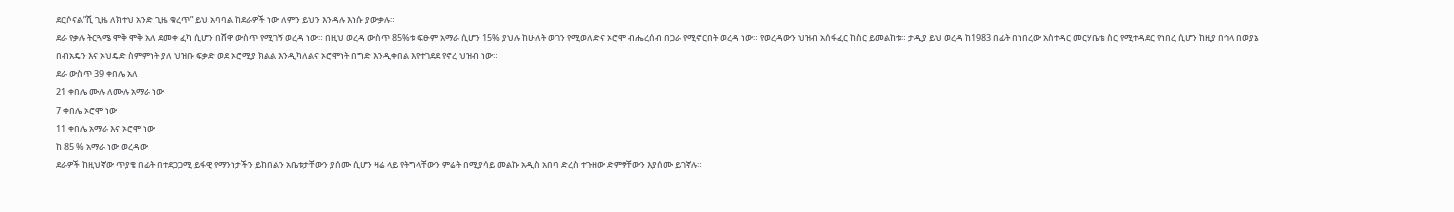ደርሶናል”ሺ ጊዜ ለክተህ አንድ ጊዜ ቁረጥ” ይህ አባባል ከደራዎች ነው ለምን ይህን እንዳሉ እነሱ ያውቃሉ።
ደራ የቃሉ ትርጓሜ ሞቅ ሞቅ አለ ደመቀ ፈካ ሲሆን በሸዋ ውስጥ የሚገኝ ወረዳ ነው። በዚህ ወረዳ ውስጥ 85%ቱ ፍፁም አማራ ሲሆን 15% ያህሉ ከሁለት ወገን የሚወለድና ኦሮሞ ብሔረሰብ በጋራ የሚኖርበት ወረዳ ነው። የወረዳውን ህዝብ አሰፋፈር ከስር ይመልከቱ። ታዲያ ይህ ወረዳ ከ1983 በፊት በነበረው አስተዳር መርሃቤቴ ስር የሚተዳደር የነበረ ሲሆን ከዚያ በኅላ በወያኔ በብአዴን እና ኦህዴድ ስምምነት ያለ ህዝቡ ፍቃድ ወደ ኦሮሚያ ክልል እንዲካለልና ኦሮሞነት በግድ እንዲቀበል እየተገደደ የኖረ ህዝብ ነው።
ደራ ውስጥ 39 ቀበሌ አለ
21 ቀበሌ ሙሉ ለሙሉ አማራ ነው
7 ቀበሌ ኦሮሞ ነው
11 ቀበሌ አማራ እና ኦሮሞ ነው
ከ 85 % አማራ ነው ወረዳው
ደራዎች ከዚህኛው ጥያቄ በፊት በተደጋጋሚ ይፋዊ የማንነታችን ይከበልን አቤቱታቸውን ያሰሙ ሲሆን ዛሬ ላይ የትግላቸውን ምሬት በሚያሳይ መልኩ አዲስ አበባ ድረስ ተጉዘው ድምፃቸውን እያሰሙ ይገኛሉ።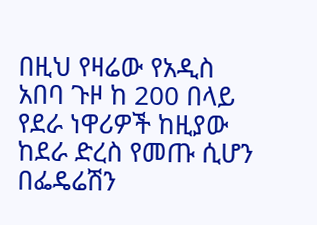በዚህ የዛሬው የአዲስ አበባ ጉዞ ከ 200 በላይ የደራ ነዋሪዎች ከዚያው ከደራ ድረስ የመጡ ሲሆን በፌዴሬሽን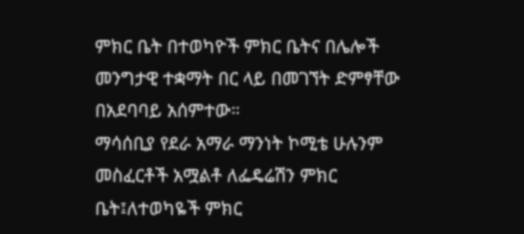ምክር ቤት በተወካዮች ምክር ቤትና በሌሎች መንግታዊ ተቋማት በር ላይ በመገኘት ድምፃቸው በአደባባይ አሰምተው።
ማሳሰቢያ የደራ አማራ ማንነት ኮሚቴ ሁሉንም መስፈርቶች አሟልቶ ለፌዴሬሽን ምክር ቤት፤ለተወካዬች ምክር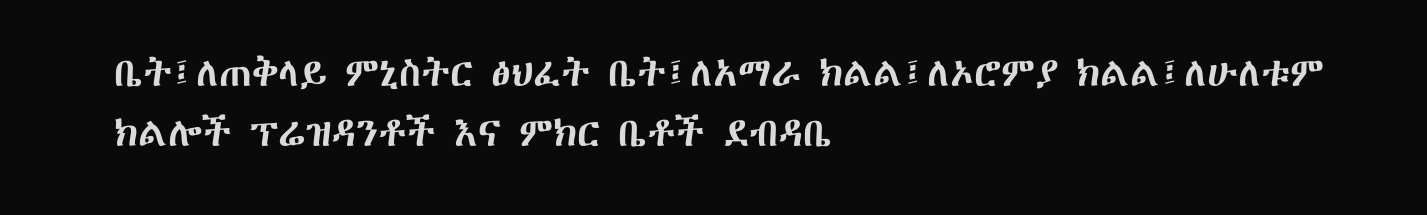ቤት፤ለጠቅላይ ምኒስትር ፅህፈት ቤት፤ለአማራ ክልል፤ለኦሮምያ ክልል፤ለሁለቱም ክልሎች ፕሬዝዳንቶች እና ምክር ቤቶች ደብዳቤ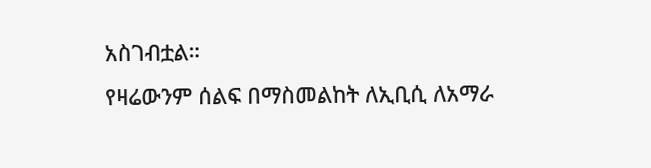አስገብቷል።
የዛሬውንም ሰልፍ በማስመልከት ለኢቢሲ ለአማራ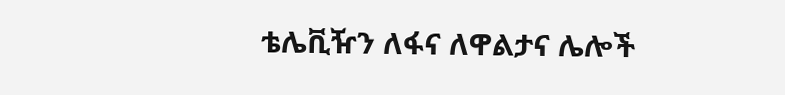ቴሌቪዥን ለፋና ለዋልታና ሌሎች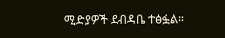ሚድያዎች ደብዳቤ ተፅፏል።